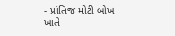- પ્રાંતિજ મોટી બોખ ખાતે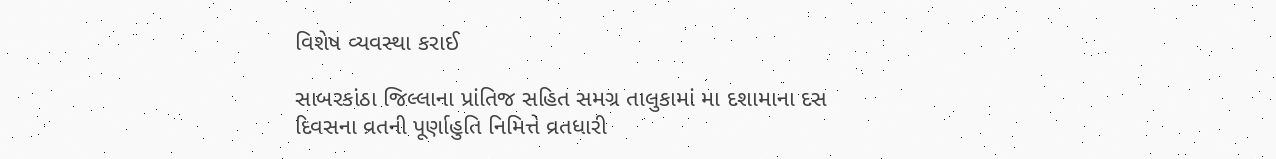વિશેષ વ્યવસ્થા કરાઈ

સાબરકાંઠા જિલ્લાના પ્રાંતિજ સહિત સમગ્ર તાલુકામાં મા દશામાના દસ દિવસના વ્રતની પૂર્ણાહુતિ નિમિત્તે વ્રતધારી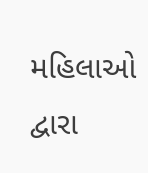મહિલાઓ દ્વારા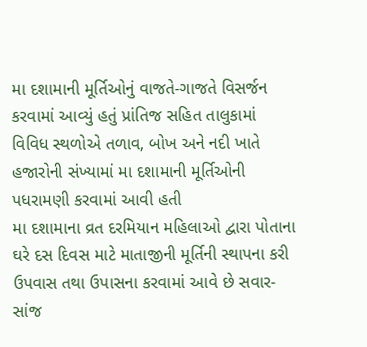મા દશામાની મૂર્તિઓનું વાજતે-ગાજતે વિસર્જન કરવામાં આવ્યું હતું પ્રાંતિજ સહિત તાલુકામાં વિવિધ સ્થળોએ તળાવ, બોખ અને નદી ખાતે હજારોની સંખ્યામાં મા દશામાની મૂર્તિઓની પધરામણી કરવામાં આવી હતી
મા દશામાના વ્રત દરમિયાન મહિલાઓ દ્વારા પોતાના ઘરે દસ દિવસ માટે માતાજીની મૂર્તિની સ્થાપના કરી ઉપવાસ તથા ઉપાસના કરવામાં આવે છે સવાર-સાંજ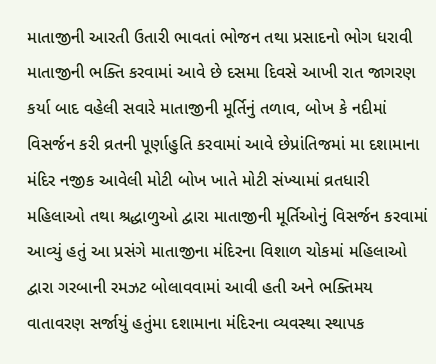માતાજીની આરતી ઉતારી ભાવતાં ભોજન તથા પ્રસાદનો ભોગ ધરાવી માતાજીની ભક્તિ કરવામાં આવે છે દસમા દિવસે આખી રાત જાગરણ કર્યા બાદ વહેલી સવારે માતાજીની મૂર્તિનું તળાવ, બોખ કે નદીમાં વિસર્જન કરી વ્રતની પૂર્ણાહુતિ કરવામાં આવે છેપ્રાંતિજમાં મા દશામાના મંદિર નજીક આવેલી મોટી બોખ ખાતે મોટી સંખ્યામાં વ્રતધારી મહિલાઓ તથા શ્રદ્ધાળુઓ દ્વારા માતાજીની મૂર્તિઓનું વિસર્જન કરવામાં આવ્યું હતું આ પ્રસંગે માતાજીના મંદિરના વિશાળ ચોકમાં મહિલાઓ દ્વારા ગરબાની રમઝટ બોલાવવામાં આવી હતી અને ભક્તિમય વાતાવરણ સર્જાયું હતુંમા દશામાના મંદિરના વ્યવસ્થા સ્થાપક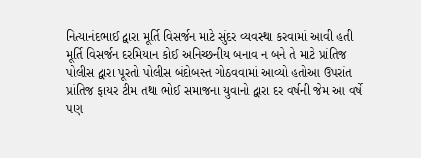નિત્યાનંદભાઈ દ્વારા મૂર્તિ વિસર્જન માટે સુંદર વ્યવસ્થા કરવામાં આવી હતી મૂર્તિ વિસર્જન દરમિયાન કોઈ અનિચ્છનીય બનાવ ન બને તે માટે પ્રાંતિજ પોલીસ દ્વારા પૂરતો પોલીસ બંદોબસ્ત ગોઠવવામાં આવ્યો હતોઆ ઉપરાંત પ્રાંતિજ ફાયર ટીમ તથા ભોઈ સમાજના યુવાનો દ્વારા દર વર્ષની જેમ આ વર્ષે પણ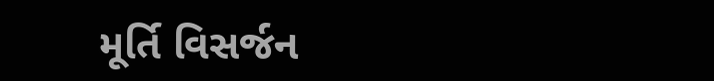મૂર્તિ વિસર્જન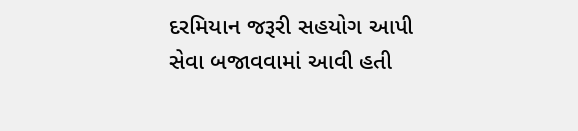દરમિયાન જરૂરી સહયોગ આપી સેવા બજાવવામાં આવી હતી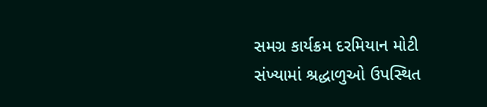સમગ્ર કાર્યક્રમ દરમિયાન મોટી સંખ્યામાં શ્રદ્ધાળુઓ ઉપસ્થિત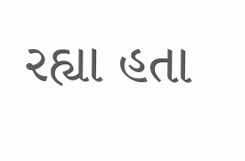રહ્યા હતા